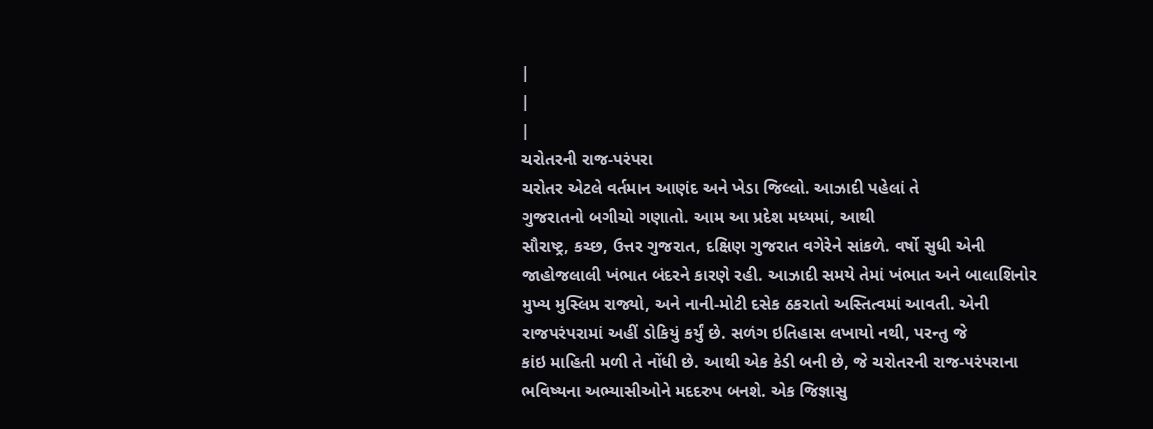|
|
|
ચરોતરની રાજ-પરંપરા
ચરોતર એટલે વર્તમાન આણંદ અને ખેડા જિલ્લો. આઝાદી પહેલાં તે
ગુજરાતનો બગીચો ગણાતો. આમ આ પ્રદેશ મધ્યમાં, આથી
સૌરાષ્ટ્ર, કચ્છ, ઉત્તર ગુજરાત, દક્ષિણ ગુજરાત વગેરેને સાંકળે. વર્ષો સુધી એની
જાહોજલાલી ખંભાત બંદરને કારણે રહી. આઝાદી સમયે તેમાં ખંભાત અને બાલાશિનોર
મુખ્ય મુસ્લિમ રાજ્યો, અને નાની-મોટી દસેક ઠકરાતો અસ્તિત્વમાં આવતી. એની
રાજપરંપરામાં અહીં ડોકિયું કર્યું છે. સળંગ ઇતિહાસ લખાયો નથી, પરન્તુ જે
કાંઇ માહિતી મળી તે નોંધી છે. આથી એક કેડી બની છે, જે ચરોતરની રાજ-પરંપરાના
ભવિષ્યના અભ્યાસીઓને મદદરુપ બનશે. એક જિજ્ઞાસુ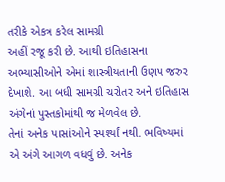તરીકે એકત્ર કરેલ સામગ્રી
અહીં રજૂ કરી છે. આથી ઇતિહાસના અભ્યાસીઓને એમાં શાસ્ત્રીયતાની ઉણપ જરુર
દેખાશે. આ બધી સામગ્રી ચરોતર અને ઇતિહાસ અંગેનાં પુસ્તકોમાંથી જ મેળવેલ છે.
તેનાં અનેક પાસાંઓને સ્પર્શ્યાં નથી. ભવિષ્યમાં એ અંગે આગળ વધવું છે. અનેક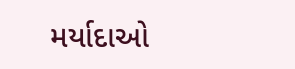મર્યાદાઓ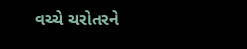વચ્ચે ચરોતરને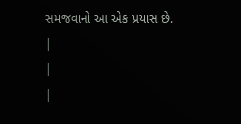સમજવાનો આ એક પ્રયાસ છે.
|
|
|